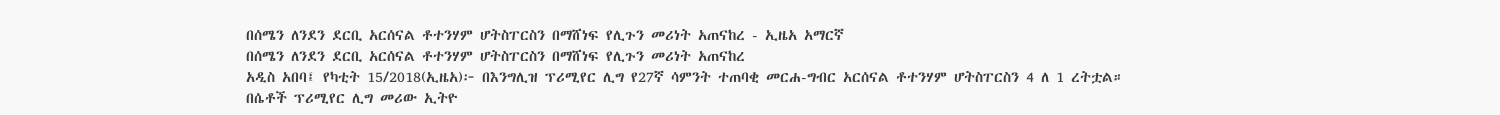በሰሜን ለንደን ደርቢ አርሰናል ቶተንሃም ሆትስፐርስን በማሸነፍ የሊጉን መሪነት አጠናከረ - ኢዜአ አማርኛ
በሰሜን ለንደን ደርቢ አርሰናል ቶተንሃም ሆትስፐርስን በማሸነፍ የሊጉን መሪነት አጠናከረ
አዲስ አበባ፤ የካቲት 15/2018(ኢዜአ)፦ በእንግሊዝ ፕሪሚየር ሊግ የ27ኛ ሳምንት ተጠባቂ መርሐ-ግብር አርሰናል ቶተንሃም ሆትስፐርስን 4 ለ 1 ረትቷል።
በሴቶች ፕሪሚየር ሊግ መሪው ኢትዮ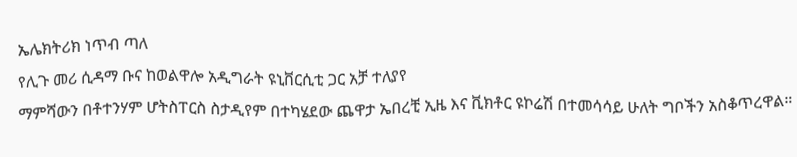ኤሌክትሪክ ነጥብ ጣለ
የሊጉ መሪ ሲዳማ ቡና ከወልዋሎ አዲግራት ዩኒቨርሲቲ ጋር አቻ ተለያየ
ማምሻውን በቶተንሃም ሆትስፐርስ ስታዲየም በተካሄደው ጨዋታ ኤበረቺ ኢዜ እና ቪክቶር ዩኮሬሽ በተመሳሳይ ሁለት ግቦችን አስቆጥረዋል።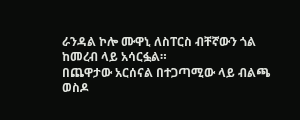ራንዳል ኮሎ ሙዋኒ ለስፐርስ ብቸኛውን ጎል ከመረብ ላይ አሳርፏል።
በጨዋታው አርሰናል በተጋጣሚው ላይ ብልጫ ወስዶ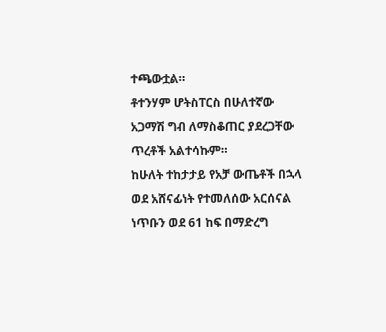ተጫውቷል።
ቶተንሃም ሆትስፐርስ በሁለተኛው አጋማሽ ግብ ለማስቆጠር ያደረጋቸው ጥረቶች አልተሳኩም።
ከሁለት ተከታታይ የአቻ ውጤቶች በኋላ ወደ አሸናፊነት የተመለሰው አርሰናል ነጥቡን ወደ 61 ከፍ በማድረግ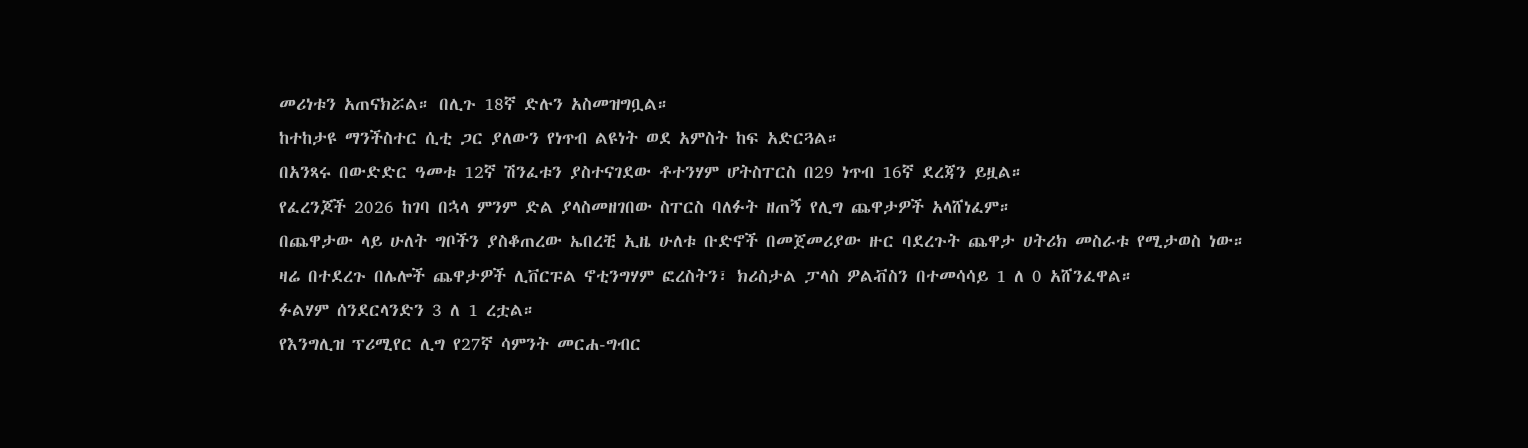መሪነቱን አጠናክሯል። በሊጉ 18ኛ ድሉን አስመዝግቧል።
ከተከታዩ ማንችስተር ሲቲ ጋር ያለውን የነጥብ ልዩነት ወደ አምስት ከፍ አድርጓል።
በአንጻሩ በውድድር ዓመቱ 12ኛ ሽንፈቱን ያስተናገደው ቶተንሃም ሆትስፐርስ በ29 ነጥብ 16ኛ ደረጃን ይዟል።
የፈረንጆች 2026 ከገባ በኋላ ምንም ድል ያላስመዘገበው ስፐርስ ባለፉት ዘጠኝ የሊግ ጨዋታዎች አላሸነፈም።
በጨዋታው ላይ ሁለት ግቦችን ያስቆጠረው ኤበረቺ ኢዜ ሁለቱ ቡድኖች በመጀመሪያው ዙር ባደረጉት ጨዋታ ሀትሪክ መስራቱ የሚታወስ ነው።
ዛሬ በተደረጉ በሌሎች ጨዋታዎች ሊቨርፑል ኖቲንግሃም ፎረስትን፣ ክሪስታል ፓላስ ዎልቭስን በተመሳሳይ 1 ለ 0 አሸንፈዋል።
ፉልሃም ሰንደርላንድን 3 ለ 1 ረቷል።
የእንግሊዝ ፕሪሚየር ሊግ የ27ኛ ሳምንት መርሐ-ግብር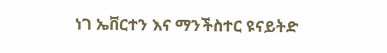ነገ ኤቨርተን እና ማንችስተር ዩናይትድ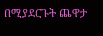በሚያደርጉት ጨዋታ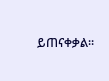ይጠናቀቃል።